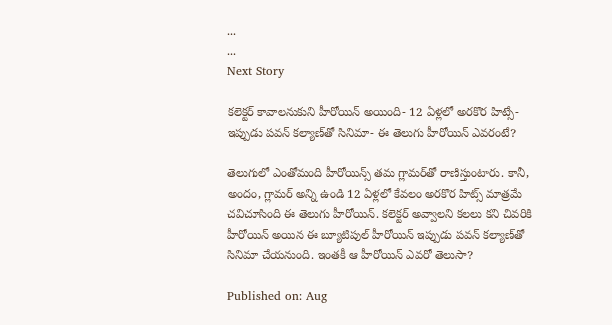...
...
Next Story

కలెక్టర్ కావాలనుకుని హీరోయిన్ అయింది- 12 ఏళ్లలో అరకొర హిట్సే- ఇప్పుడు పవన్ కల్యాణ్‌తో సినిమా- ఈ తెలుగు హీరోయిన్ ఎవరంటే?

తెలుగులో ఎంతోమంది హీరోయిన్స్ తమ గ్లామర్‌తో రాణిస్తుంటారు. కానీ, అందం, గ్లామర్ అన్ని ఉండి 12 ఏళ్లలో కేవలం అరకొర హిట్స్ మాత్రమే చవిచూసింది ఈ తెలుగు హీరోయిన్. కలెక్టర్ అవ్వాలని కలలు కని చివరికి హీరోయిన్ అయిన ఈ బ్యూటిపుల్ హీరోయిన్ ఇప్పుడు పవన్ కల్యాణ్‌తో సినిమా చేయనుంది. ఇంతకీ ఆ హీరోయిన్ ఎవరో తెలుసా?

Published on: Aug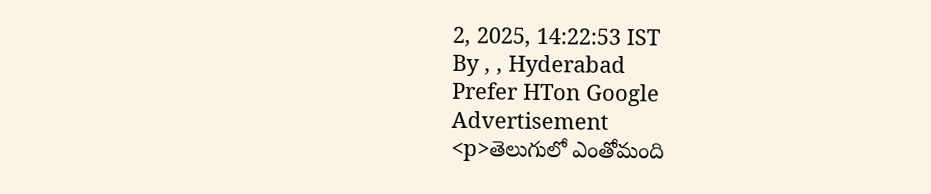2, 2025, 14:22:53 IST
By , , Hyderabad
Prefer HTon Google
Advertisement
<p>తెలుగులో ఎంతోమంది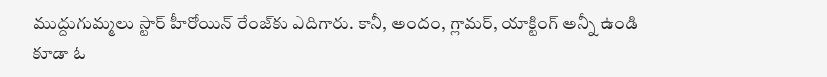ముద్దుగుమ్మలు స్టార్ హీరోయిన్ రేంజ్‌కు ఎదిగారు. కానీ, అందం, గ్లామర్, యాక్టింగ్ అన్నీ ఉండి కూడా ఓ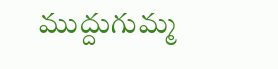ముద్దుగుమ్మ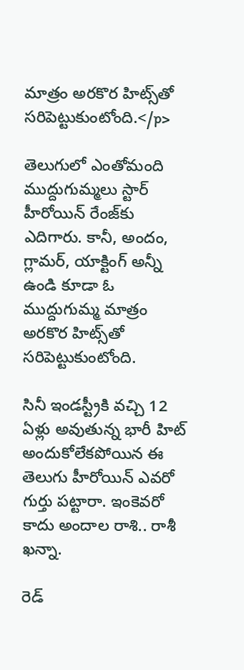మాత్రం అరకొర హిట్స్‌తో సరిపెట్టుకుంటోంది.</p>

తెలుగులో ఎంతోమంది ముద్దుగుమ్మలు స్టార్ హీరోయిన్ రేంజ్‌కు ఎదిగారు. కానీ, అందం, గ్లామర్, యాక్టింగ్ అన్నీ ఉండి కూడా ఓ ముద్దుగుమ్మ మాత్రం అరకొర హిట్స్‌తో సరిపెట్టుకుంటోంది.

సినీ ఇండస్ట్రీకి వచ్చి 12 ఏళ్లు అవుతున్న భారీ హిట్ అందుకోలేకపోయిన ఈ తెలుగు హీరోయిన్ ఎవరో గుర్తు పట్టారా. ఇంకెవరో కాదు అందాల రాశి.. రాశీ ఖన్నా.

రెడ్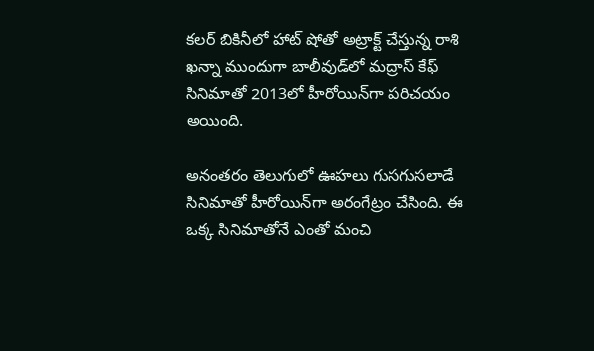కలర్ బికినీలో హాట్ షోతో అట్రాక్ట్ చేస్తున్న రాశి ఖన్నా ముందుగా బాలీవుడ్‌లో మద్రాస్ కేఫ్ సినిమాతో 2013లో హీరోయిన్‌గా పరిచయం అయింది.

అనంతరం తెలుగులో ఊహలు గుసగుసలాడే సినిమాతో హీరోయిన్‌గా అరంగేట్రం చేసింది. ఈ ఒక్క సినిమాతోనే ఎంతో మంచి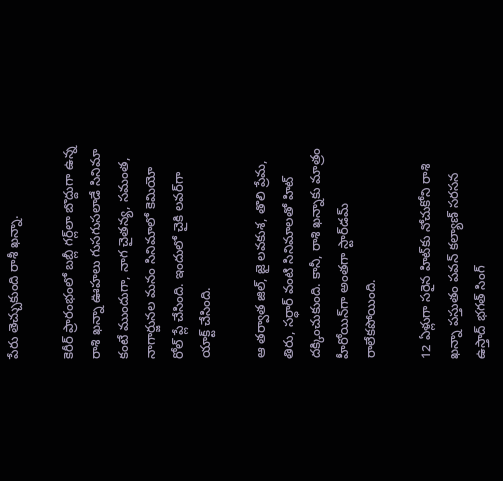పేరు తెచ్చుకుంది రాశీ ఖన్నా.

కెరీర్ ప్రారంభంలో బబ్లీ గర్ల్‌లా బొద్దుగా ఉన్న రాశి ఖన్నా ఊహలు గుసగుసలాడే సినిమా కంటే ముందుగా, నాగ చైతన్య, సమంత, నాగార్జునల మనం సినిమాలో కెమియో రోల్ ప్లే చేసింది. ఇందులో చైకి లవర్‌గా యాక్ట్ చేసింది.

ఆ తర్వాత జిల్, జై లవకుశ, తొలి ప్రేమ, తిరు, సర్ధార్ వంటి సినిమాలతో హిట్ దక్కించుకుంది. కానీ, రాశి ఖన్నాకు మాత్రం హీరోయిన్‌గా అంతగా స్టార్‌డమ్ రాలేకపోయింది.

12 ఏళ్లుగా సరైన హిట్‌కు నోచుకోని రాశి ఖన్నా పస్తుతం పవన్ కల్యాణ్ సరసన ఉస్తాద్ భగత్ సింగ్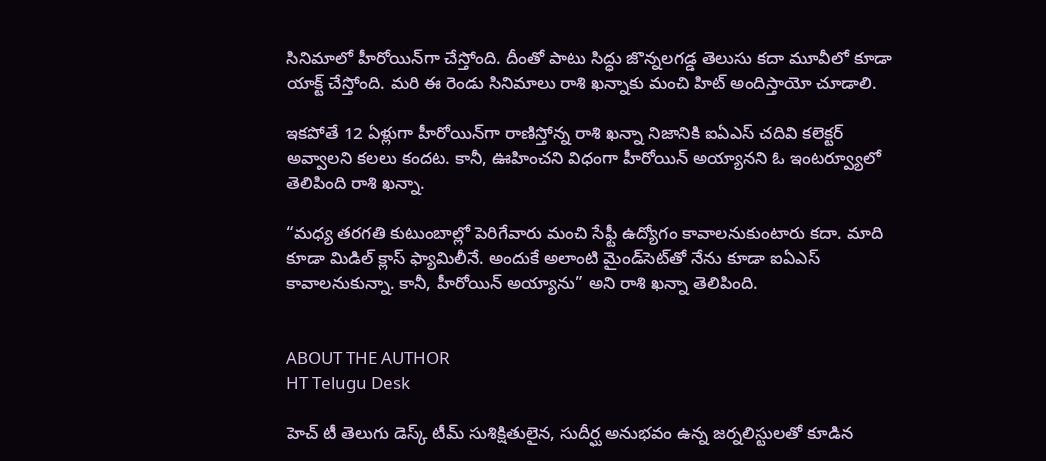సినిమాలో హీరోయిన్‌గా చేస్తోంది. దీంతో పాటు సిద్ధు జొన్నలగడ్డ తెలుసు కదా మూవీలో కూడా యాక్ట్ చేస్తోంది. మరి ఈ రెండు సినిమాలు రాశి ఖన్నాకు మంచి హిట్ అందిస్తాయో చూడాలి.

ఇకపోతే 12 ఏళ్లుగా హీరోయిన్‌గా రాణిస్తోన్న రాశి ఖన్నా నిజానికి ఐఏఎస్ చదివి కలెక్టర్ అవ్వాలని కలలు కందట. కానీ, ఊహించని విధంగా హీరోయిన్‌ అయ్యానని ఓ ఇంటర్వ్యూలో తెలిపింది రాశి ఖన్నా.

“మధ్య తరగతి కుటుంబాల్లో పెరిగేవారు మంచి సేఫ్టీ ఉద్యోగం కావాలనుకుంటారు కదా. మాది కూడా మిడిల్ క్లాస్ ఫ్యామిలీనే. అందుకే అలాంటి మైండ్‌సెట్‌తో నేను కూడా ఐఏఎస్ కావాలనుకున్నా. కానీ, హీరోయిన్ అయ్యాను” అని రాశి ఖన్నా తెలిపింది.


ABOUT THE AUTHOR
HT Telugu Desk

హెచ్ టీ తెలుగు డెస్క్ టీమ్ సుశిక్షితులైన, సుదీర్ఘ అనుభవం ఉన్న జర్నలిస్టులతో కూడిన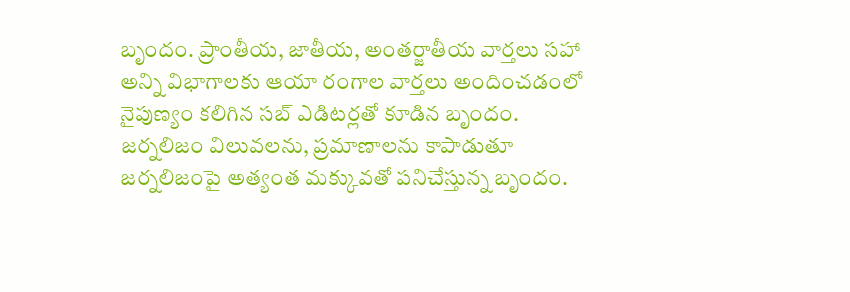బృందం. ప్రాంతీయ, జాతీయ, అంతర్జాతీయ వార్తలు సహా అన్ని విభాగాలకు ఆయా రంగాల వార్తలు అందించడంలో నైపుణ్యం కలిగిన సబ్ ఎడిటర్లతో కూడిన బృందం. జర్నలిజం విలువలను, ప్రమాణాలను కాపాడుతూ జర్నలిజంపై అత్యంత మక్కువతో పనిచేస్తున్న బృందం.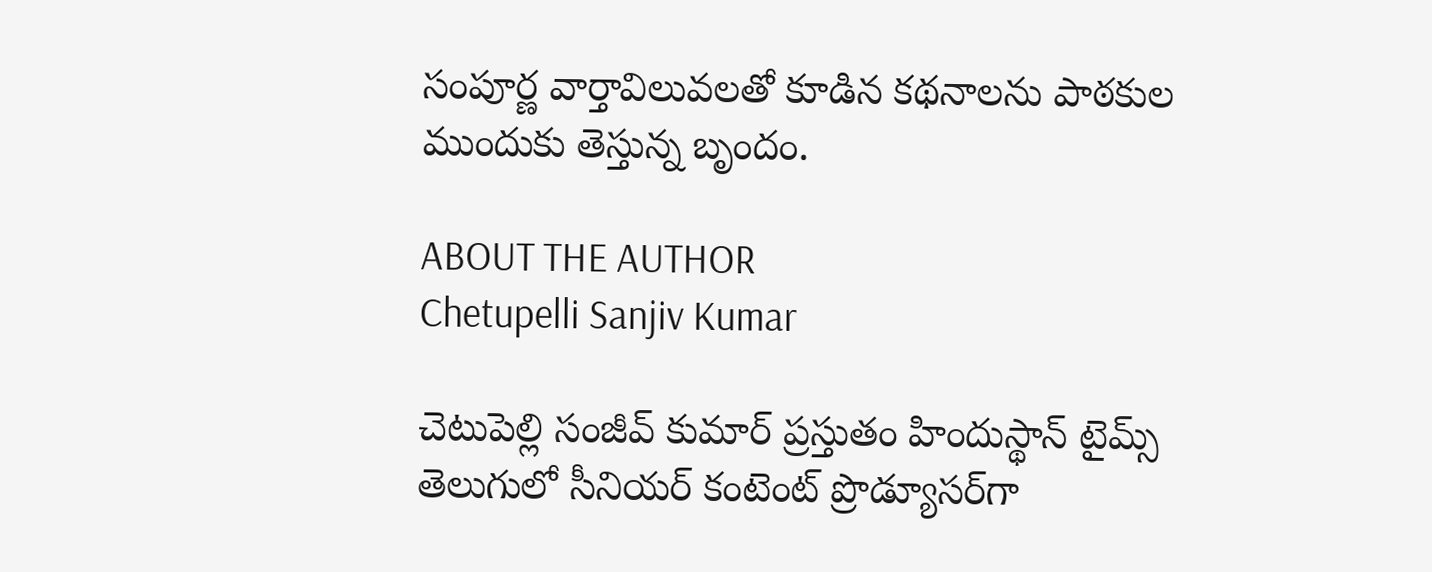సంపూర్ణ వార్తావిలువలతో కూడిన కథనాలను పాఠకుల ముందుకు తెస్తున్న బృందం.

ABOUT THE AUTHOR
Chetupelli Sanjiv Kumar

చెటుపెల్లి సంజీవ్ కుమార్ ప్రస్తుతం హిందుస్థాన్ టైమ్స్ తెలుగులో సీనియర్ కంటెంట్ ప్రొడ్యూసర్‌గా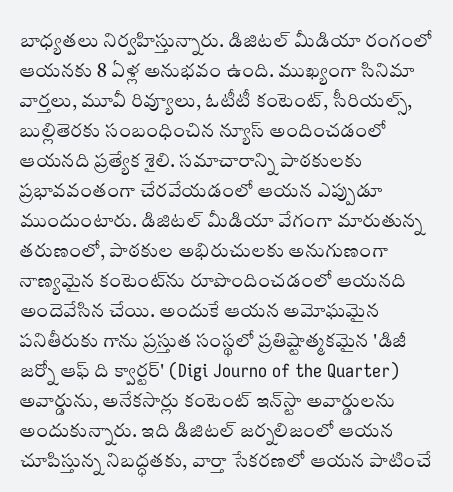బాధ్యతలు నిర్వహిస్తున్నారు. డిజిటల్ మీడియా రంగంలో ఆయనకు 8 ఏళ్ల అనుభవం ఉంది. ముఖ్యంగా సినిమా వార్తలు, మూవీ రివ్యూలు, ఓటీటీ కంటెంట్, సీరియల్స్, బుల్లితెరకు సంబంధించిన న్యూస్ అందించడంలో ఆయనది ప్రత్యేక శైలి. సమాచారాన్ని పాఠకులకు ప్రభావవంతంగా చేరవేయడంలో ఆయన ఎప్పుడూ ముందుంటారు. డిజిటల్ మీడియా వేగంగా మారుతున్న తరుణంలో, పాఠకుల అభిరుచులకు అనుగుణంగా నాణ్యమైన కంటెంట్‌ను రూపొందించడంలో ఆయనది అందెవేసిన చేయి. అందుకే ఆయన అమోఘమైన పనితీరుకు గాను ప్రస్తుత సంస్థలో ప్రతిష్టాత్మకమైన 'డిజీ జర్నో ఆఫ్ ది క్వార్టర్' (Digi Journo of the Quarter) అవార్డును, అనేకసార్లు కంటెంట్ ఇన్‌స్టా అవార్డులను అందుకున్నారు. ఇది డిజిటల్ జర్నలిజంలో ఆయన చూపిస్తున్న నిబద్ధతకు, వార్తా సేకరణలో ఆయన పాటించే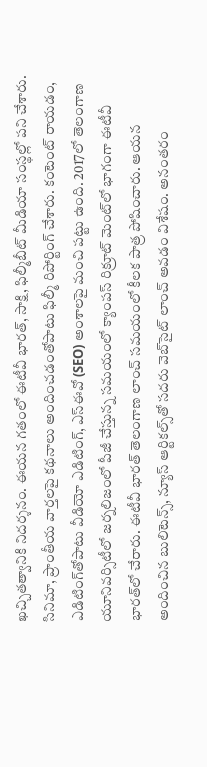ఖచ్చితత్వానికి నిదర్శనం. ఈయన గతంలో ఈటీవీ భారత్, సాక్షి, ఫిల్మీబీట్ మీడియా సంస్థల్లో పని చేశారు. సినిమా, ప్రాంతీయ వార్తలపై కథనాలు అందించడంతోపాటు ఫిల్మీ రిపోర్టింగ్ చేశారు. కంటెంట్ రాయడం, ఎడిటింగ్‌తోపాటు వీడియో ఎడిటింగ్, ఎస్‌ఈవో (SEO) అంశాలపై మంచి పట్టు ఉంది. 2017లో తెలంగాణ యూనివర్సిటీలో జర్నలిజంలో పీజీ చేస్తున్న సమయంలో క్యాంపస్ రిక్రూట్ మెంట్‌లో భాగంగా ఈటీవీ భారత్‌లో చేరారు. ఈటీవీ భారత్ తెలంగాణ లాంచ్ సమయంలో కీలక పాత్ర పోషించారు. ఆయన అందించిన బులిటెన్స్, న్యూస్ ఆర్టికల్స్‌తో సదరు వెబ్‌సైట్ లాంచ్ అవడం విశేషం. అనంతరం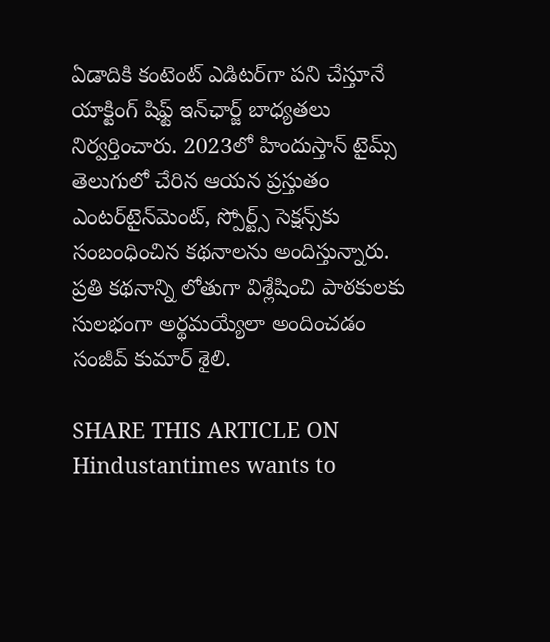ఏడాదికి కంటెంట్ ఎడిటర్‌గా పని చేస్తూనే యాక్టింగ్ షిఫ్ట్ ఇన్‌ఛార్జ్ బాధ్యతలు నిర్వర్తించారు. 2023లో హిందుస్తాన్ టైమ్స్ తెలుగులో చేరిన ఆయన ప్రస్తుతం ఎంటర్‌టైన్‌మెంట్, స్పోర్ట్స్ సెక్షన్స్‌కు సంబంధించిన కథనాలను అందిస్తున్నారు. ప్రతి కథనాన్ని లోతుగా విశ్లేషించి పాఠకులకు సులభంగా అర్థమయ్యేలా అందించడం సంజీవ్ కుమార్ శైలి.

SHARE THIS ARTICLE ON
Hindustantimes wants to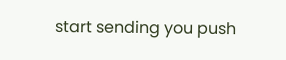start sending you push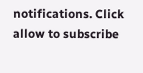notifications. Click allow to subscribe